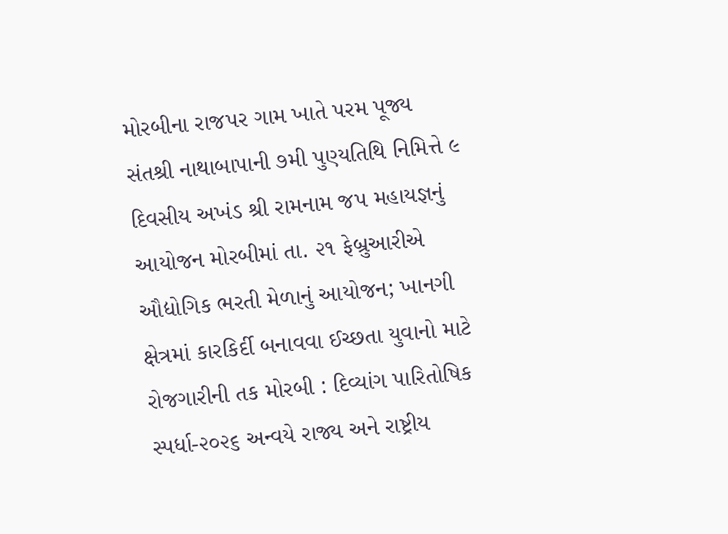મોરબીના રાજપર ગામ ખાતે પરમ પૂજ્ય સંતશ્રી નાથાબાપાની ૭મી પુણ્યતિથિ નિમિત્તે ૯ દિવસીય અખંડ શ્રી રામનામ જપ મહાયજ્ઞનું આયોજન મોરબીમાં તા. ૨૧ ફેબ્રુઆરીએ ઔદ્યોગિક ભરતી મેળાનું આયોજન; ખાનગી ક્ષેત્રમાં કારકિર્દી બનાવવા ઈચ્છતા યુવાનો માટે રોજગારીની તક મોરબી : દિવ્યાંગ પારિતોષિક સ્પર્ધા-૨૦૨૬ અન્વયે રાજ્ય અને રાષ્ટ્રીય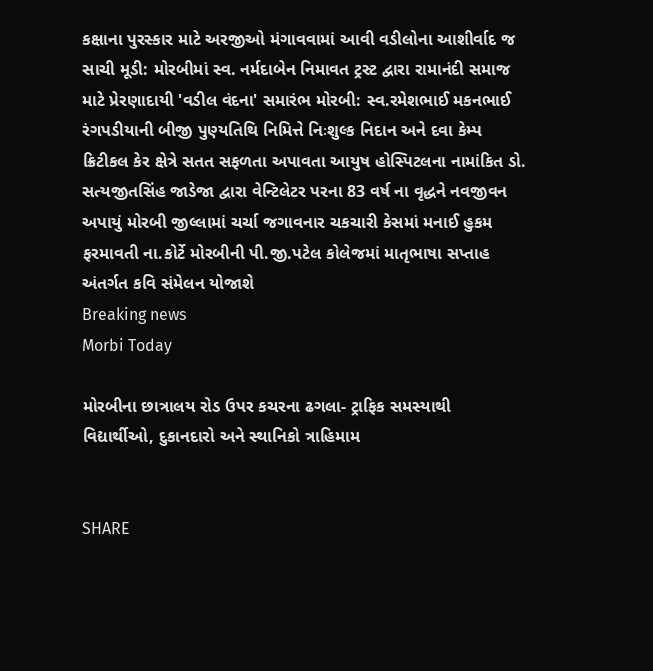કક્ષાના પુરસ્કાર માટે અરજીઓ મંગાવવામાં આવી વડીલોના આશીર્વાદ જ સાચી મૂડી: મોરબીમાં સ્વ. નર્મદાબેન નિમાવત ટ્રસ્ટ દ્વારા રામાનંદી સમાજ માટે પ્રેરણાદાયી 'વડીલ વંદના' સમારંભ મોરબી: સ્વ.રમેશભાઈ મકનભાઈ રંગપડીયાની બીજી પુણ્યતિથિ નિમિત્તે નિઃશુલ્ક નિદાન અને દવા કેમ્પ ક્રિટીકલ કેર ક્ષેત્રે સતત સફળતા અપાવતા આયુષ હોસ્પિટલના નામાંકિત ડો. સત્યજીતસિંહ જાડેજા દ્વારા વેન્ટિલેટર પરના 83 વર્ષ ના વૃદ્ધને નવજીવન અપાયું મોરબી જીલ્લામાં ચર્ચા જગાવનાર ચકચારી કેસમાં મનાઈ હુકમ ફરમાવતી ના.કોર્ટે મોરબીની પી.જી.પટેલ કોલેજમાં માતૃભાષા સપ્તાહ અંતર્ગત કવિ સંમેલન યોજાશે
Breaking news
Morbi Today

મોરબીના છાત્રાલય રોડ ઉપર કચરના ઢગલા- ટ્રાફિક સમસ્યાથી વિદ્યાર્થીઓ, દુકાનદારો અને સ્થાનિકો ત્રાહિમામ


SHARE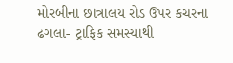મોરબીના છાત્રાલય રોડ ઉપર કચરના ઢગલા- ટ્રાફિક સમસ્યાથી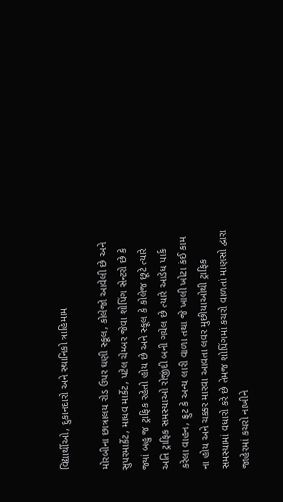વિદ્યાર્થીઓ, દુકાનદારો અને સ્થાનિકો ત્રાહિમામ

મોરબીના છાત્રાલય રોડ ઉપર ઘણી સ્કૂલ, કોલેજો આવેલી છે અને સુપરમાર્કેટ, માધવ માર્કેટ, પટેલ ચેમ્બર જેવા શોપિંગ સેન્ટરો છે કે જ્યાં બહુ જ ટ્રાફિક રહેતો હોય છે અને સ્કૂલ કે કોલેજ છૂટે ત્યારે અતિ ટ્રાફિક સમસ્યાઓ રોજીંદી બની ગયેલ છે ત્યારે આડેધ પાર્ક કરેલા વાહન, ફ્રુટ કે અન્ય લારી વાળા તથા જે ખાલી ખોટા કંઈ કામ ના હોય અને ચક્કર મારવા આવતા લવર મુછીયાઓથી ટ્રાફિક સમસ્યામાં વધારો કરે છે તેમજ શોપિંગમાં કચરો વાળતાં માણસો દ્વારા જાહેરમાં કચરો નાખીને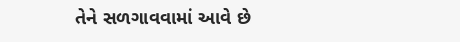તેને સળગાવવામાં આવે છે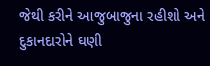જેથી કરીને આજુબાજુના રહીશો અને દુકાનદારોને ઘણી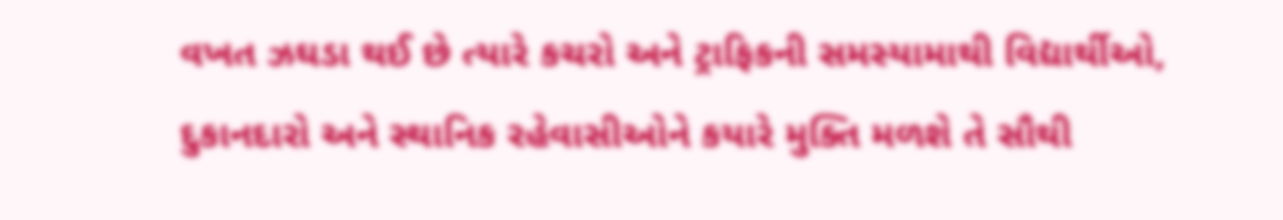વખત ઝઘડા થઈ છે ત્યારે કચરો અને ટ્રાફિકની સમસ્યામાથી વિદ્યાર્થીઓ, દુકાનદારો અને સ્થાનિક રહેવાસીઓને કયારે મુક્તિ મળશે તે સૌથી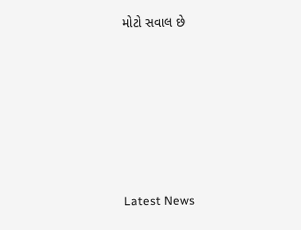મોટો સવાલ છે








Latest News